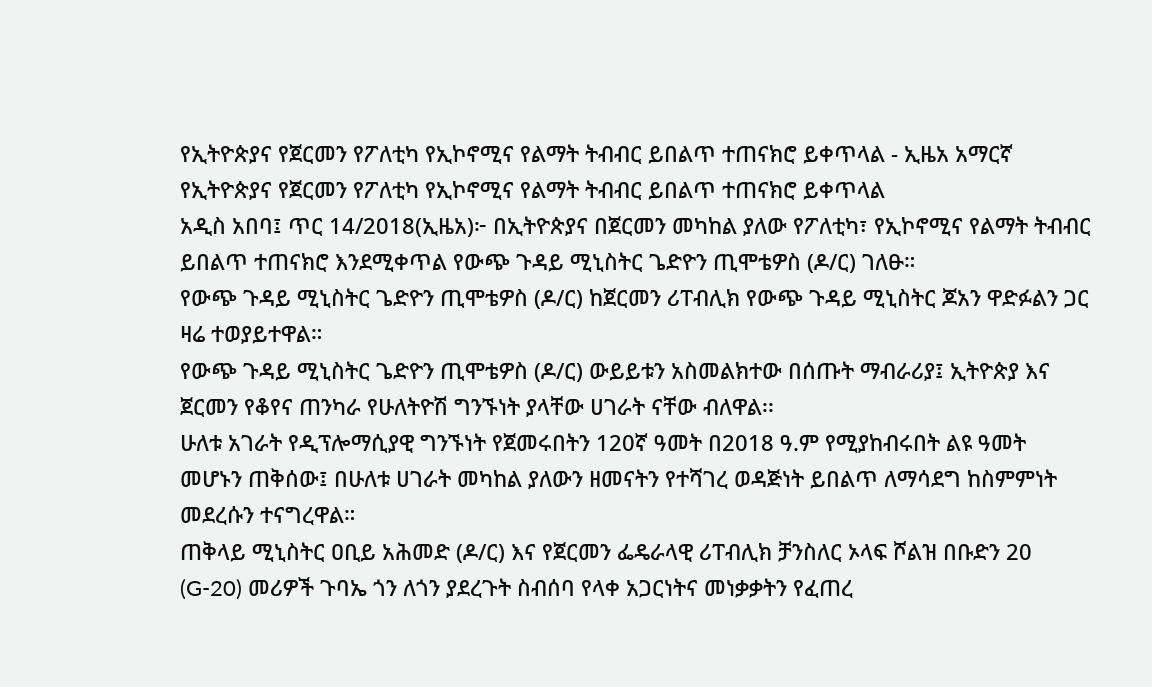የኢትዮጵያና የጀርመን የፖለቲካ የኢኮኖሚና የልማት ትብብር ይበልጥ ተጠናክሮ ይቀጥላል - ኢዜአ አማርኛ
የኢትዮጵያና የጀርመን የፖለቲካ የኢኮኖሚና የልማት ትብብር ይበልጥ ተጠናክሮ ይቀጥላል
አዲስ አበባ፤ ጥር 14/2018(ኢዜአ)፦ በኢትዮጵያና በጀርመን መካከል ያለው የፖለቲካ፣ የኢኮኖሚና የልማት ትብብር ይበልጥ ተጠናክሮ እንደሚቀጥል የውጭ ጉዳይ ሚኒስትር ጌድዮን ጢሞቴዎስ (ዶ/ር) ገለፁ።
የውጭ ጉዳይ ሚኒስትር ጌድዮን ጢሞቴዎስ (ዶ/ር) ከጀርመን ሪፐብሊክ የውጭ ጉዳይ ሚኒስትር ጆአን ዋድፉልን ጋር ዛሬ ተወያይተዋል።
የውጭ ጉዳይ ሚኒስትር ጌድዮን ጢሞቴዎስ (ዶ/ር) ውይይቱን አስመልክተው በሰጡት ማብራሪያ፤ ኢትዮጵያ እና ጀርመን የቆየና ጠንካራ የሁለትዮሽ ግንኙነት ያላቸው ሀገራት ናቸው ብለዋል፡፡
ሁለቱ አገራት የዲፕሎማሲያዊ ግንኙነት የጀመሩበትን 120ኛ ዓመት በ2018 ዓ.ም የሚያከብሩበት ልዩ ዓመት መሆኑን ጠቅሰው፤ በሁለቱ ሀገራት መካከል ያለውን ዘመናትን የተሻገረ ወዳጅነት ይበልጥ ለማሳደግ ከስምምነት መደረሱን ተናግረዋል።
ጠቅላይ ሚኒስትር ዐቢይ አሕመድ (ዶ/ር) እና የጀርመን ፌዴራላዊ ሪፐብሊክ ቻንስለር ኦላፍ ሾልዝ በቡድን 20 (G-20) መሪዎች ጉባኤ ጎን ለጎን ያደረጉት ስብሰባ የላቀ አጋርነትና መነቃቃትን የፈጠረ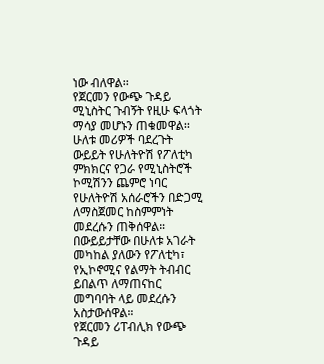ነው ብለዋል፡፡
የጀርመን የውጭ ጉዳይ ሚኒስትር ጉብኝት የዚሁ ፍላጎት ማሳያ መሆኑን ጠቁመዋል፡፡
ሁለቱ መሪዎች ባደረጉት ውይይት የሁለትዮሽ የፖለቲካ ምክክርና የጋራ የሚኒስትሮች ኮሚሽንን ጨምሮ ነባር የሁለትዮሽ አሰራሮችን በድጋሚ ለማስጀመር ከስምምነት መደረሱን ጠቅሰዋል።
በውይይታቸው በሁለቱ አገራት መካከል ያለውን የፖለቲካ፣ የኢኮኖሚና የልማት ትብብር ይበልጥ ለማጠናከር መግባባት ላይ መደረሱን አስታውሰዋል።
የጀርመን ሪፐብሊክ የውጭ ጉዳይ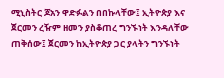ሚኒስትር ጆአን ዋድፉልን በበኩላቸው፤ ኢትዮጵያ እና ጀርመን ረዥም ዘመን ያስቆጠረ ግንኙነት እንዳለቸው ጠቅሰው፤ ጀርመን ከኢትዮጵያ ጋር ያላትን ግንኙነት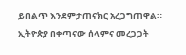ይበልጥ እንደምታጠናክር አረጋግጠዋል።
ኢትዮጵያ በቀጣናው ሰላምና መረጋጋት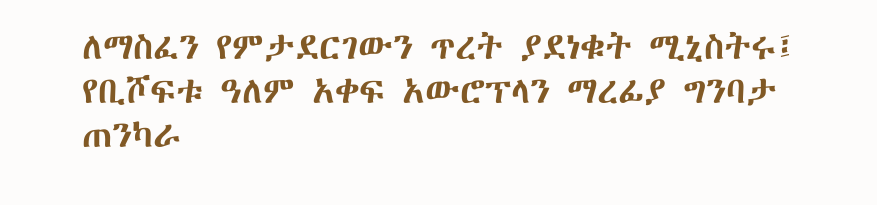ለማስፈን የምታደርገውን ጥረት ያደነቁት ሚኒስትሩ፤ የቢሾፍቱ ዓለም አቀፍ አውሮፕላን ማረፊያ ግንባታ ጠንካራ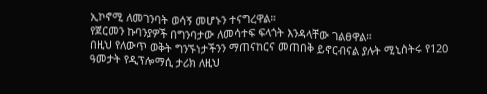ኢኮኖሚ ለመገንባት ወሳኝ መሆኑን ተናግረዋል።
የጀርመን ኩባንያዎች በግንባታው ለመሳተፍ ፍላጎት እንዳላቸው ገልፀዋል።
በዚህ የለውጥ ወቅት ግንኙነታችንን ማጠናከርና መጠበቅ ይኖርብናል ያሉት ሚኒስትሩ የ120 ዓመታት የዲፕሎማሲ ታሪክ ለዚህ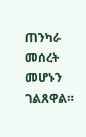ጠንካራ መሰረት መሆኑን ገልጸዋል።